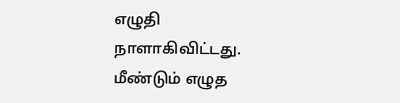எழுதி நாளாகிவிட்டது. மீண்டும் எழுத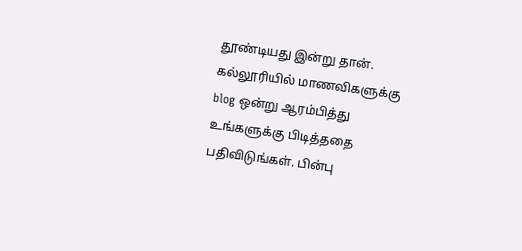தூண்டியது இன்று தான். கல்லூரியில் மாணவிகளுக்கு blog ஒன்று ஆரம்பித்து உங்களுக்கு பிடித்ததை பதிவிடுங்கள். பின்பு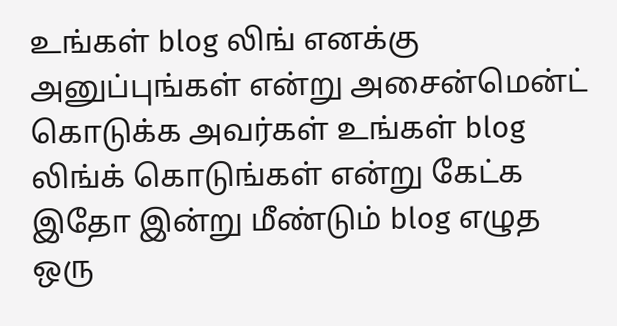உங்கள் blog லிங் எனக்கு அனுப்புங்கள் என்று அசைன்மென்ட் கொடுக்க அவர்கள் உங்கள் blog லிங்க் கொடுங்கள் என்று கேட்க இதோ இன்று மீண்டும் blog எழுத ஒரு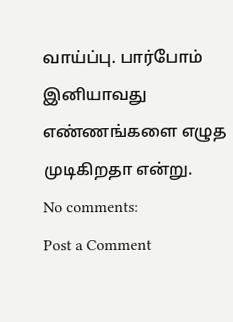வாய்ப்பு. பார்போம் இனியாவது எண்ணங்களை எழுத முடிகிறதா என்று.
No comments:
Post a Comment